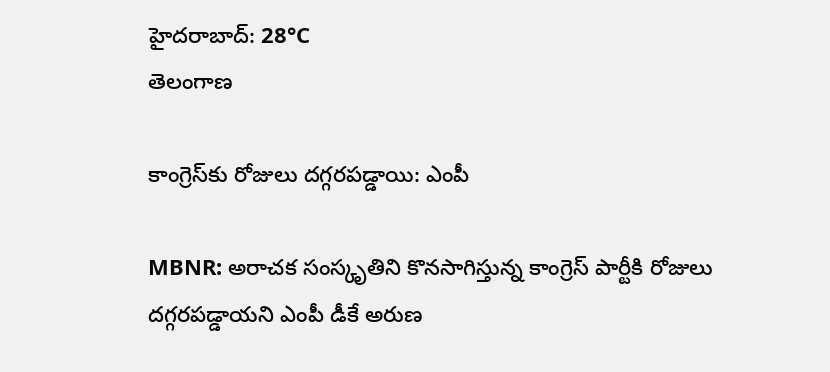హైదరాబాద్: 28°C
తెలంగాణ

కాంగ్రెస్‌కు రోజులు దగ్గరపడ్డాయి: ఎంపీ

MBNR: అరాచక సంస్కృతిని కొనసాగిస్తున్న కాంగ్రెస్ పార్టీకి రోజులు దగ్గరపడ్డాయని ఎంపీ డీకే అరుణ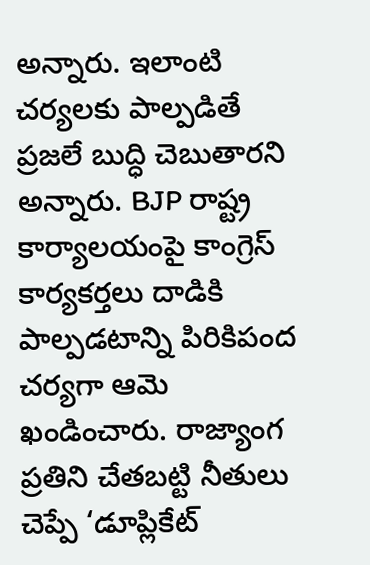అన్నారు. ఇలాంటి చర్యలకు పాల్పడితే ప్రజలే బుద్ధి చెబుతారని అన్నారు. BJP రాష్ట్ర కార్యాలయంపై కాంగ్రెస్ కార్యకర్తలు దాడికి పాల్పడటాన్ని పిరికిపంద చర్యగా ఆమె ఖండించారు. రాజ్యాంగ ప్రతిని చేతబట్టి నీతులు చెప్పే ‘డూప్లికేట్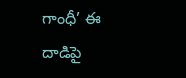గాంధీ’ ఈ దాడిపై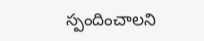స్పందించాలని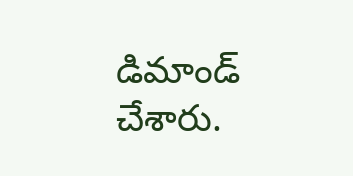డిమాండ్ చేశారు.